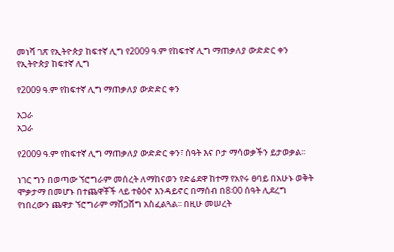መነሻ ገጽ የኢትዮጵያ ከፍተኛ ሊግ የ2009 ዓ.ም የከፍተኛ ሊግ ማጠቃለያ ውድድር ቀን
የኢትዮጵያ ከፍተኛ ሊግ

የ2009 ዓ.ም የከፍተኛ ሊግ ማጠቃለያ ውድድር ቀን

አጋራ
አጋራ

የ2009 ዓ.ም የከፍተኛ ሊግ ማጠቃለያ ውድድር ቀን፣ ሰዓት እና ቦታ ማሳወቃችን ይታወቃል፡፡

ነገር ግን በወጣው ኘሮግራም መሰረት ለማከናወን የድሬደዋ ከተማ የአየሩ ፀባይ በአሁኑ ወቅት ሞቃታማ በመሆኑ በተጨዋቾች ላይ ተፅዕኖ እንዳይኖር በማሰብ በ8፡00 ሰዓት ሊደረግ የነበረውን ጨዋታ ኘሮግራም ማሸጋሸግ አስፈልጓል፡፡ በዚሁ መሠረት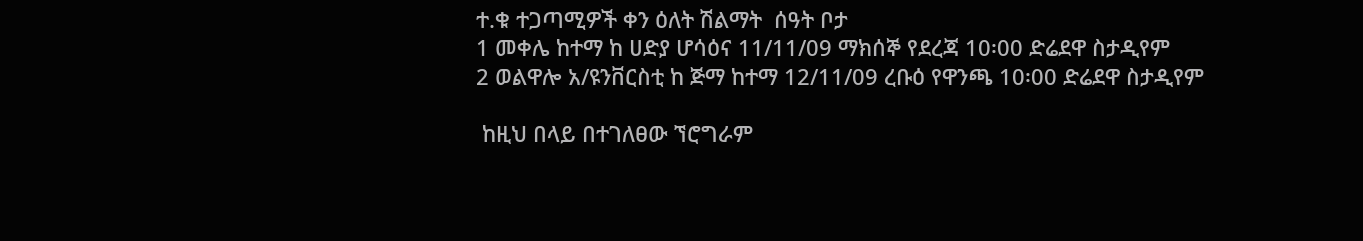ተ.ቁ ተጋጣሚዎች ቀን ዕለት ሽልማት  ሰዓት ቦታ
1 መቀሌ ከተማ ከ ሀድያ ሆሳዕና 11/11/09 ማክሰኞ የደረጃ 10፡00 ድሬደዋ ስታዲየም
2 ወልዋሎ አ/ዩንቨርስቲ ከ ጅማ ከተማ 12/11/09 ረቡዕ የዋንጫ 10፡00 ድሬደዋ ስታዲየም

 ከዚህ በላይ በተገለፀው ኘሮግራም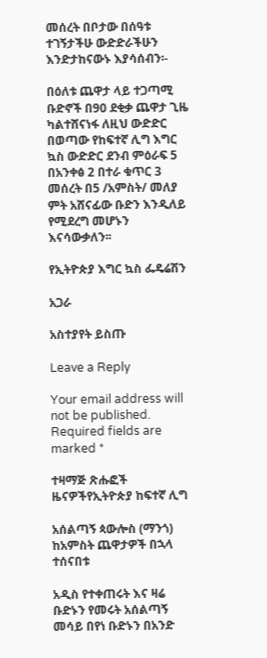መሰረት በቦታው በሰዓቱ ተገኝታችሁ ውድድራችሁን እንድታከናውኑ እያሳሰብን፡-

በዕለቱ ጨዋታ ላይ ተጋጣሚ ቡድኖች በ90 ደቂቃ ጨዋታ ጊዜ ካልተሸናነፋ ለዚህ ውድድር በወጣው የከፍተኛ ሊግ እግር ኳስ ውድድር ደንብ ምዕራፍ 5 በአንቀፅ 2 በተራ ቁጥር 3 መሰረት በ5 /አምስት/ መለያ ምት አሸናፊው ቡድን እንዲለይ የሚደረግ መሆኑን እናሳውቃለን፡፡

የኢትዮጵያ እግር ኳስ ፌዴሬሽን

አጋራ

አስተያየት ይስጡ

Leave a Reply

Your email address will not be published. Required fields are marked *

ተዛማጅ ጽሑፎች
ዜናዎችየኢትዮጵያ ከፍተኛ ሊግ

አሰልጣኝ ጳውሎስ (ማንጎ) ከአምስት ጨዋታዎች በኋላ ተሰናበቱ

አዲስ የተቀጠሩት እና ዛሬ ቡድኑን የመሩት አሰልጣኝ መሳይ በየነ ቡድኑን በአንድ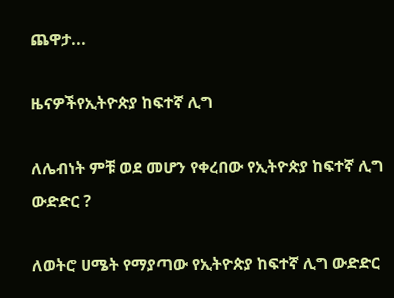ጨዋታ...

ዜናዎችየኢትዮጵያ ከፍተኛ ሊግ

ለሌብነት ምቹ ወደ መሆን የቀረበው የኢትዮጵያ ከፍተኛ ሊግ ውድድር ?

ለወትሮ ሀሜት የማያጣው የኢትዮጵያ ከፍተኛ ሊግ ውድድር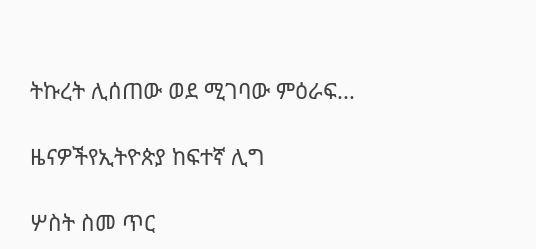ትኩረት ሊሰጠው ወደ ሚገባው ምዕራፍ...

ዜናዎችየኢትዮጵያ ከፍተኛ ሊግ

ሦስት ስመ ጥር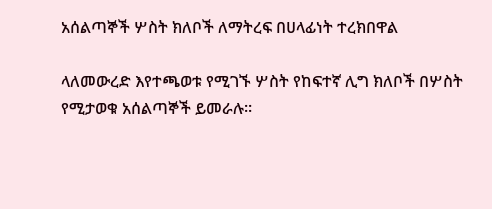አሰልጣኞች ሦስት ክለቦች ለማትረፍ በሀላፊነት ተረክበዋል

ላለመውረድ እየተጫወቱ የሚገኙ ሦስት የከፍተኛ ሊግ ክለቦች በሦስት የሚታወቁ አሰልጣኞች ይመራሉ።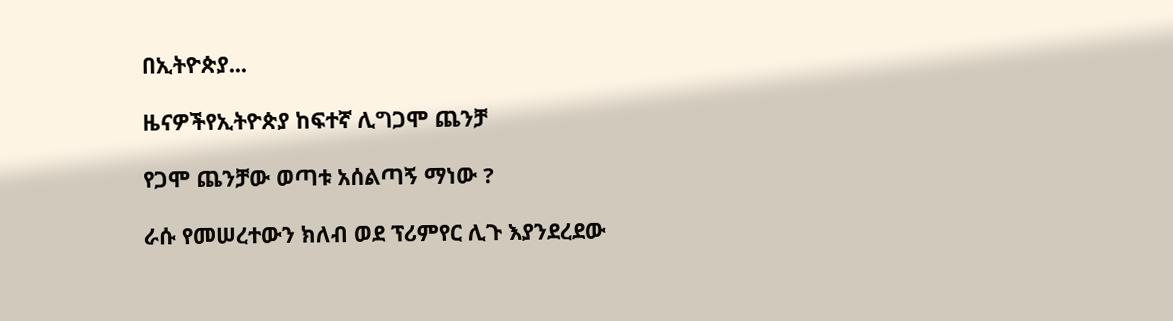በኢትዮጵያ...

ዜናዎችየኢትዮጵያ ከፍተኛ ሊግጋሞ ጨንቻ

የጋሞ ጨንቻው ወጣቱ አሰልጣኝ ማነው ?

ራሱ የመሠረተውን ክለብ ወደ ፕሪምየር ሊጉ እያንደረደው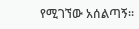የሚገኘው አሰልጣኝ።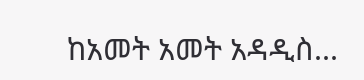ከአመት አመት አዳዲስ...